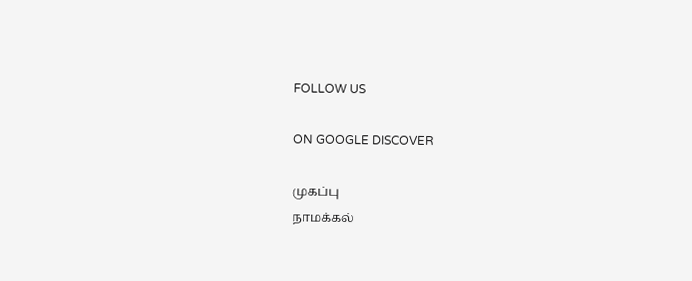FOLLOW US

ON GOOGLE DISCOVER

முகப்பு
நாமக்கல்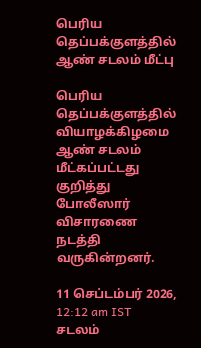பெரிய தெப்பக்குளத்தில் ஆண் சடலம் மீட்பு

பெரிய தெப்பக்குளத்தில் வியாழக்கிழமை ஆண் சடலம் மீட்கப்பட்டது குறித்து போலீஸார் விசாரணை நடத்தி வருகின்றனர்.

11 செப்டம்பர் 2026, 12:12 am IST
சடலம்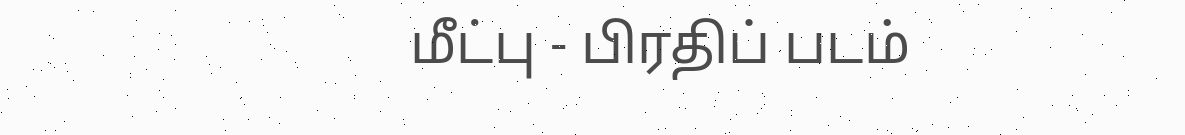மீட்பு - பிரதிப் படம்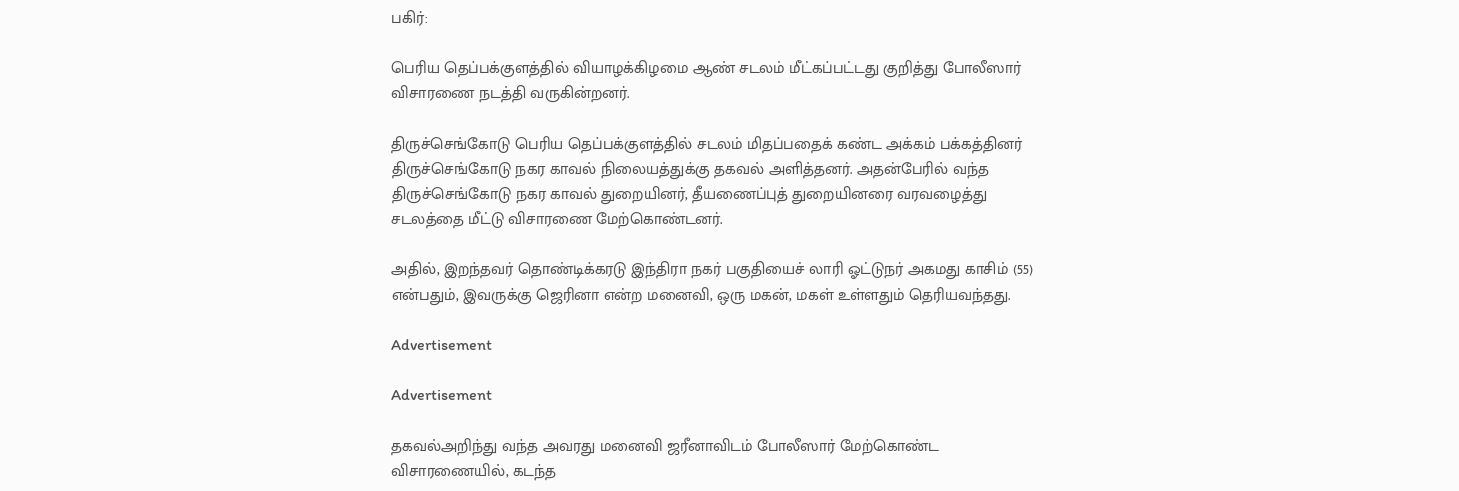பகிர்:

பெரிய தெப்பக்குளத்தில் வியாழக்கிழமை ஆண் சடலம் மீட்கப்பட்டது குறித்து போலீஸார் விசாரணை நடத்தி வருகின்றனர்.

திருச்செங்கோடு பெரிய தெப்பக்குளத்தில் சடலம் மிதப்பதைக் கண்ட அக்கம் பக்கத்தினர் திருச்செங்கோடு நகர காவல் நிலையத்துக்கு தகவல் அளித்தனர். அதன்பேரில் வந்த திருச்செங்கோடு நகர காவல் துறையினர், தீயணைப்புத் துறையினரை வரவழைத்து சடலத்தை மீட்டு விசாரணை மேற்கொண்டனர்.

அதில், இறந்தவர் தொண்டிக்கரடு இந்திரா நகர் பகுதியைச் லாரி ஓட்டுநர் அகமது காசிம் (55) என்பதும், இவருக்கு ஜெரினா என்ற மனைவி, ஒரு மகன், மகள் உள்ளதும் தெரியவந்தது.

Advertisement

Advertisement

தகவல்அறிந்து வந்த அவரது மனைவி ஜரீனாவிடம் போலீஸார் மேற்கொண்ட விசாரணையில், கடந்த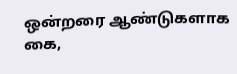ஒன்றரை ஆண்டுகளாக கை,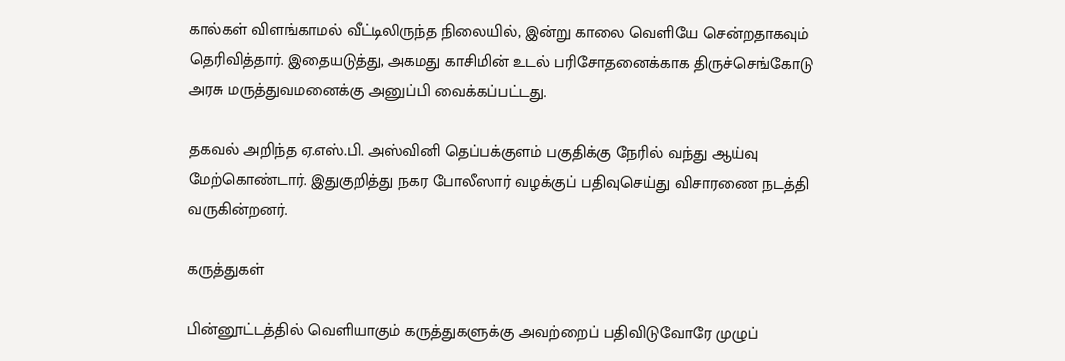கால்கள் விளங்காமல் வீட்டிலிருந்த நிலையில், இன்று காலை வெளியே சென்றதாகவும் தெரிவித்தார். இதையடுத்து, அகமது காசிமின் உடல் பரிசோதனைக்காக திருச்செங்கோடு அரசு மருத்துவமனைக்கு அனுப்பி வைக்கப்பட்டது.

தகவல் அறிந்த ஏ.எஸ்.பி. அஸ்வினி தெப்பக்குளம் பகுதிக்கு நேரில் வந்து ஆய்வு மேற்கொண்டார். இதுகுறித்து நகர போலீஸார் வழக்குப் பதிவுசெய்து விசாரணை நடத்தி வருகின்றனர்.

கருத்துகள்

பின்னூட்டத்தில் வெளியாகும் கருத்துகளுக்கு அவற்றைப் பதிவிடுவோரே முழுப்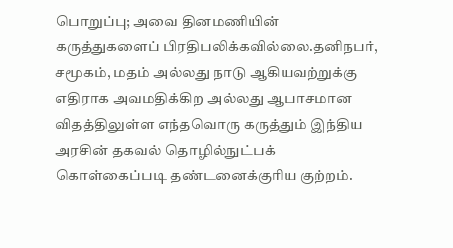பொறுப்பு; அவை தினமணியின் கருத்துகளைப் பிரதிபலிக்கவில்லை.தனிநபர், சமூகம், மதம் அல்லது நாடு ஆகியவற்றுக்கு எதிராக அவமதிக்கிற அல்லது ஆபாசமான விதத்திலுள்ள எந்தவொரு கருத்தும் இந்திய அரசின் தகவல் தொழில்நுட்பக் கொள்கைப்படி தண்டனைக்குரிய குற்றம்.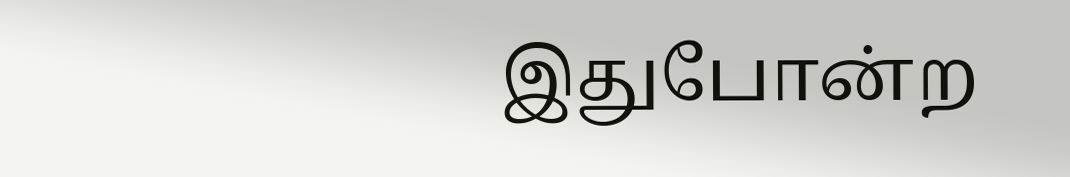இதுபோன்ற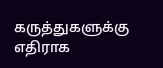கருத்துகளுக்கு எதிராக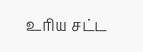உரிய சட்ட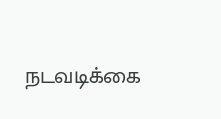நடவடிக்கை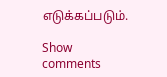எடுக்கப்படும்.

Show comments